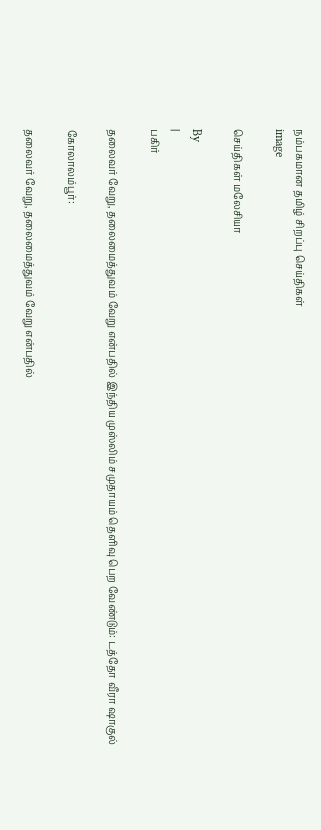நம்பகமான தமிழ் சிறப்பு செய்திகள்
image

செய்திகள் மலேசியா

By
|
பகிர்

தலைவர் வேறு, தலைமைத்துவம் வேறு என்பதில் இந்திய முஸ்லிம் சமுதாயம் தெளிவு பெற வேண்டும்: டத்தோ வீரா ஷாகுல்

கோலாலம்பூர்:

தலைவர் வேறு, தலைமைத்துவம் வேறு என்பதில்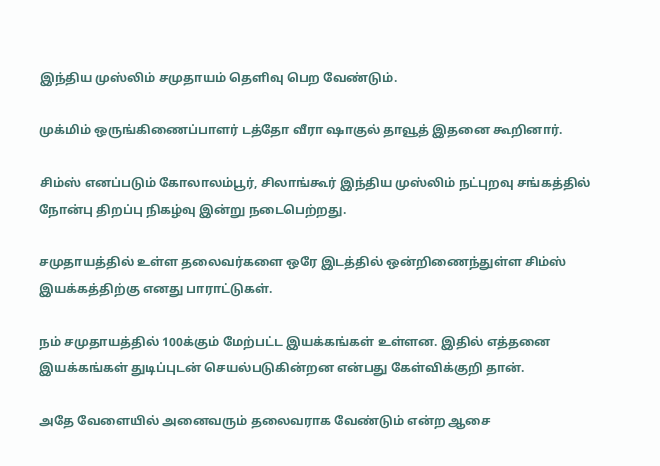இந்திய முஸ்லிம் சமுதாயம் தெளிவு பெற வேண்டும்.

முக்மிம் ஒருங்கிணைப்பாளர் டத்தோ வீரா ஷாகுல் தாவூத் இதனை கூறினார்.

சிம்ஸ் எனப்படும் கோலாலம்பூர், சிலாங்கூர் இந்திய முஸ்லிம் நட்புறவு சங்கத்தில் நோன்பு திறப்பு நிகழ்வு இன்று நடைபெற்றது.

சமுதாயத்தில் உள்ள தலைவர்களை ஒரே இடத்தில் ஒன்றிணைந்துள்ள சிம்ஸ் இயக்கத்திற்கு எனது பாராட்டுகள்.

நம் சமுதாயத்தில் 100க்கும் மேற்பட்ட இயக்கங்கள் உள்ளன. இதில் எத்தனை இயக்கங்கள் துடிப்புடன் செயல்படுகின்றன என்பது கேள்விக்குறி தான்.

அதே வேளையில் அனைவரும் தலைவராக வேண்டும் என்ற ஆசை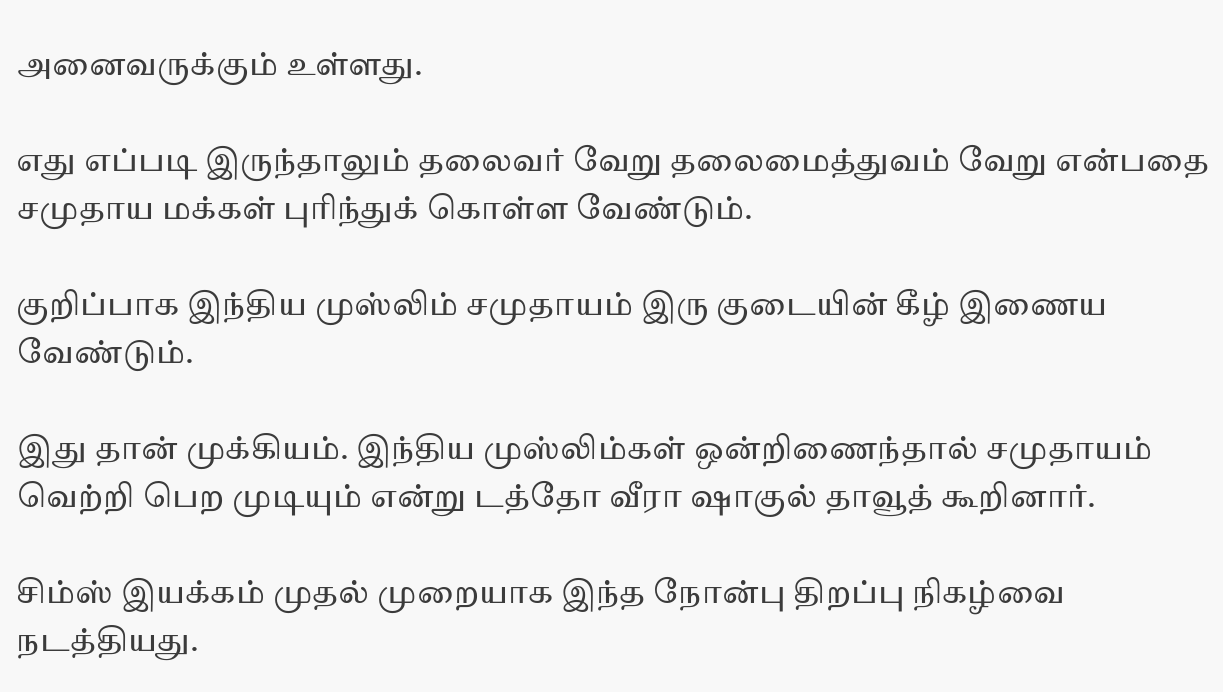அனைவருக்கும் உள்ளது.

எது எப்படி இருந்தாலும் தலைவர் வேறு தலைமைத்துவம் வேறு என்பதை சமுதாய மக்கள் புரிந்துக் கொள்ள வேண்டும்.

குறிப்பாக இந்திய முஸ்லிம் சமுதாயம் இரு குடையின் கீழ் இணைய வேண்டும்.

இது தான் முக்கியம். இந்திய முஸ்லிம்கள் ஒன்றிணைந்தால் சமுதாயம் வெற்றி பெற முடியும் என்று டத்தோ வீரா ஷாகுல் தாவூத் கூறினார்.

சிம்ஸ் இயக்கம் முதல் முறையாக இந்த நோன்பு திறப்பு நிகழ்வை நடத்தியது.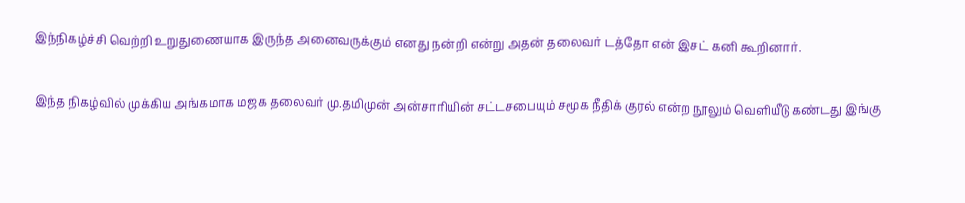இந்நிகழ்ச்சி வெற்றி உறுதுணையாக இருந்த அனைவருக்கும் எனது நன்றி என்று அதன் தலைவர் டத்தோ என் இசட் கனி கூறினார்.

இந்த நிகழ்வில் முக்கிய அங்கமாக மஜக தலைவர் மு.தமிமுன் அன்சாரியின் சட்டசபையும் சமூக நீதிக் குரல் என்ற நூலும் வெளியீடு கண்டது இங்கு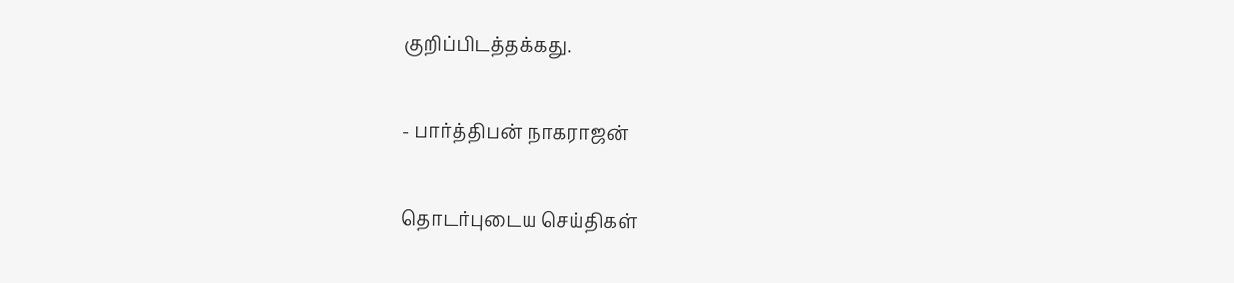குறிப்பிடத்தக்கது.

- பார்த்திபன் நாகராஜன்

தொடர்புடைய செய்திகள்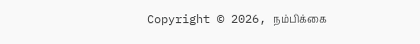Copyright © 2026, நம்பிக்கை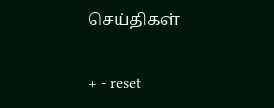செய்திகள்

+ - reset